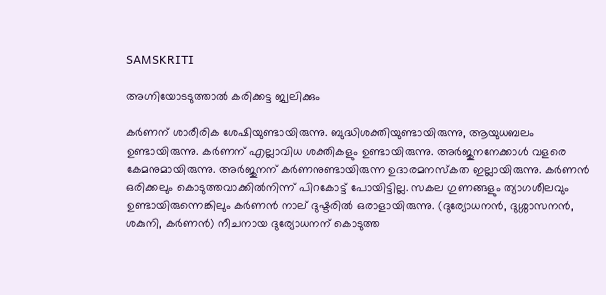SAMSKRITI

അഗ്നിയോടടുത്താല്‍ കരിക്കട്ട ജ്വലിക്കും

കര്‍ണന്‌ ശാരീരിക ശേഷിയുണ്ടായിരുന്നു. ബുദ്ധിശക്തിയുണ്ടായിരുന്നു, ആയുധബലം ഉണ്ടായിരുന്നു. കര്‍ണന്‌ എല്ലാവിധ ശക്തികളും ഉണ്ടായിരുന്നു. അര്‍ജുനനേക്കാള്‍ വളരെ കേമനുമായിരുന്നു. അര്‍ജുനന്‌ കര്‍ണനുണ്ടായിരുന്ന ഉദാരമനസ്കത ഇല്ലായിരുന്നു. കര്‍ണന്‍ ഒരിക്കലും കൊടുത്തവാക്കില്‍നിന്ന്‌ പിറകോട്ട്‌ പോയിട്ടില്ല. സകല ഗുണങ്ങളും ത്യാഗശീലവും ഉണ്ടായിരുന്നെങ്കിലും കര്‍ണന്‍ നാല്‌ ദുഷ്ടരില്‍ ഒരാളായിരുന്നു. (ദുര്യോധനന്‍, ദുശ്ശാസനന്‍, ശകുനി, കര്‍ണന്‍) നീചനായ ദുര്യോധനന്‌ കൊടുത്ത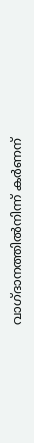വാഗ്ദാനത്തില്‍നിന്ന്‌ കര്‍ണന്‌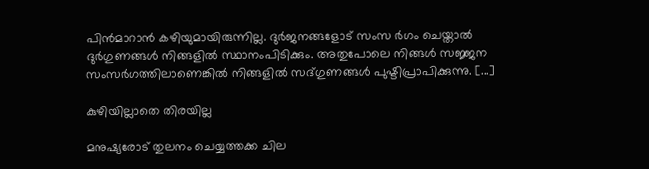പിന്‍മാറാന്‍ കഴിയുമായിരുന്നില്ല. ദുര്‍ജനങ്ങളോട്‌ സംസ ര്‍ഗം ചെയ്താല്‍ ദുര്‍ഗുണങ്ങള്‍ നിങ്ങളില്‍ സ്ഥാനംപിടിക്കും. അതുപോലെ നിങ്ങള്‍ സജ്ജന സംസര്‍ഗത്തിലാണെങ്കില്‍ നിങ്ങളില്‍ സദ്ഗുണങ്ങള്‍ പുഷ്ടിപ്രാപിക്കുന്നു. [...]

കുഴിയില്ലാതെ തിരയില്ല

മനുഷ്യരോട്‌ തുലനം ചെയ്യത്തക്ക ചില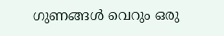ഗുണങ്ങള്‍ വെറും ഒരു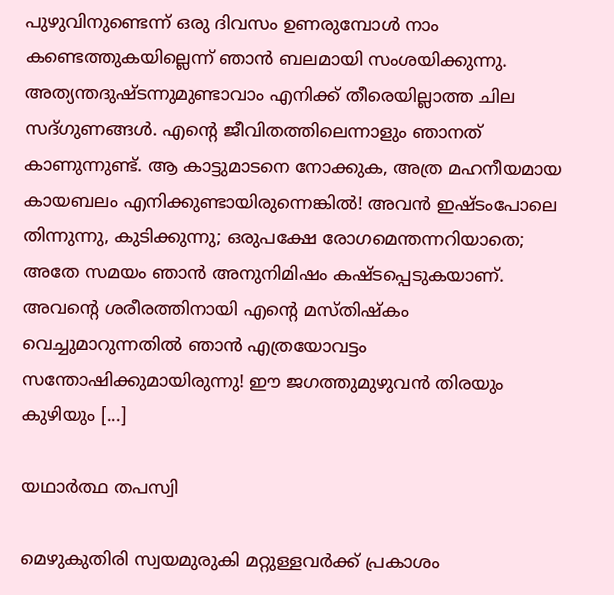പുഴുവിനുണ്ടെന്ന്‌ ഒരു ദിവസം ഉണരുമ്പോള്‍ നാം കണ്ടെത്തുകയില്ലെന്ന്‌ ഞാന്‍ ബലമായി സംശയിക്കുന്നു. അത്യന്തദുഷ്ടന്നുമുണ്ടാവാം എനിക്ക്‌ തീരെയില്ലാത്ത ചില സദ്ഗുണങ്ങള്‍. എന്റെ ജീവിതത്തിലെന്നാളും ഞാനത്‌ കാണുന്നുണ്ട്‌. ആ കാട്ടുമാടനെ നോക്കുക, അത്ര മഹനീയമായ കായബലം എനിക്കുണ്ടായിരുന്നെങ്കില്‍! അവന്‍ ഇഷ്ടംപോലെ തിന്നുന്നു, കുടിക്കുന്നു; ഒരുപക്ഷേ രോഗമെന്തന്നറിയാതെ; അതേ സമയം ഞാന്‍ അനുനിമിഷം കഷ്ടപ്പെടുകയാണ്‌. അവന്റെ ശരീരത്തിനായി എന്റെ മസ്തിഷ്കം വെച്ചുമാറുന്നതില്‍ ഞാന്‍ എത്രയോവട്ടം സന്തോഷിക്കുമായിരുന്നു! ഈ ജഗത്തുമുഴുവന്‍ തിരയും കുഴിയും [...]

യഥാര്‍ത്ഥ തപസ്വി

മെഴുകുതിരി സ്വയമുരുകി മറ്റുള്ളവര്‍ക്ക്‌ പ്രകാശം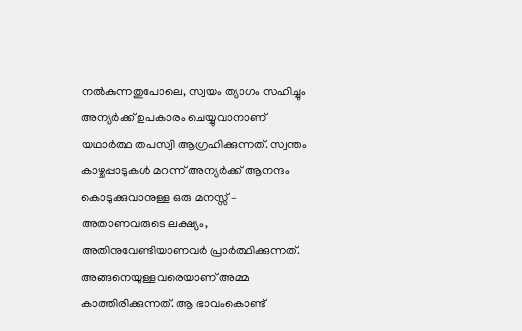നല്‍കുന്നതുപോലെ, സ്വയം ത്യാഗം സഹിച്ചും അന്യര്‍ക്ക്‌ ഉപകാരം ചെയ്യുവാനാണ്‌ യഥാര്‍ത്ഥ തപസ്വി ആഗ്രഹിക്കുന്നത്‌. സ്വന്തം കാഴ്ചപ്പാടുകള്‍ മറന്ന്‌ അന്യര്‍ക്ക്‌ ആനന്ദം കൊടുക്കുവാനുള്ള ഒരു മനസ്സ്‌ – അതാണവരുടെ ലക്ഷ്യം, അതിനുവേണ്ടിയാണവര്‍ പ്രാര്‍ത്ഥിക്കുന്നത്‌. അങ്ങനെയുള്ളവരെയാണ്‌ അമ്മ കാത്തിരിക്കുന്നത്‌. ആ ഭാവംകൊണ്ട്‌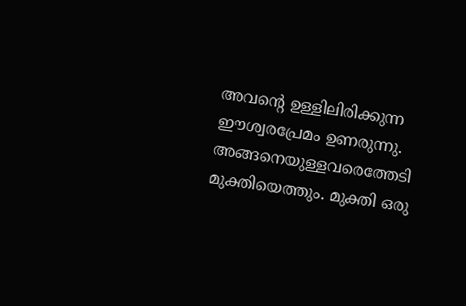അവന്റെ ഉള്ളിലിരിക്കുന്ന ഈശ്വരപ്രേമം ഉണരുന്നു. അങ്ങനെയുള്ളവരെത്തേടി മുക്തിയെത്തും. മുക്തി ഒരു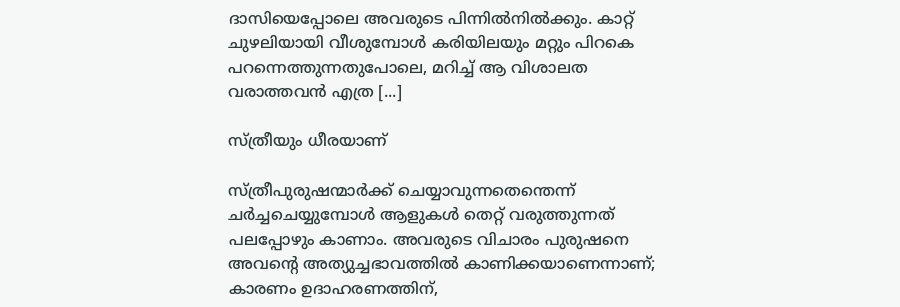ദാസിയെപ്പോലെ അവരുടെ പിന്നില്‍നില്‍ക്കും. കാറ്റ്‌ ചുഴലിയായി വീശുമ്പോള്‍ കരിയിലയും മറ്റും പിറകെ പറന്നെത്തുന്നതുപോലെ, മറിച്ച്‌ ആ വിശാലത വരാത്തവന്‍ എത്ര [...]

സ്ത്രീയും ധീരയാണ്‌

സ്ത്രീപുരുഷന്മാര്‍ക്ക്‌ ചെയ്യാവുന്നതെന്തെന്ന്‌ ചര്‍ച്ചചെയ്യുമ്പോള്‍ ആളുകള്‍ തെറ്റ്‌ വരുത്തുന്നത്‌ പലപ്പോഴും കാണാം. അവരുടെ വിചാരം പുരുഷനെ അവന്റെ അത്യുച്ചഭാവത്തില്‍ കാണിക്കയാണെന്നാണ്‌; കാരണം ഉദാഹരണത്തിന്‌,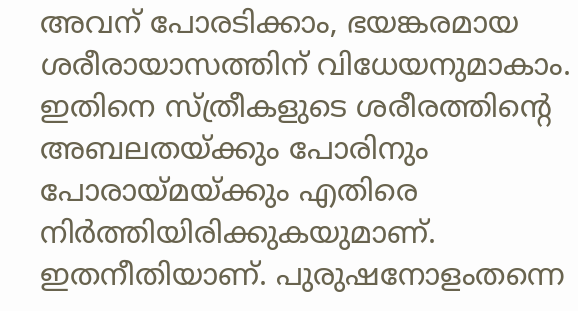അവന്‌ പോരടിക്കാം, ഭയങ്കരമായ ശരീരായാസത്തിന്‌ വിധേയനുമാകാം. ഇതിനെ സ്ത്രീകളുടെ ശരീരത്തിന്റെ അബലതയ്ക്കും പോരിനും പോരായ്മയ്ക്കും എതിരെ നിര്‍ത്തിയിരിക്കുകയുമാണ്‌. ഇതനീതിയാണ്‌. പുരുഷനോളംതന്നെ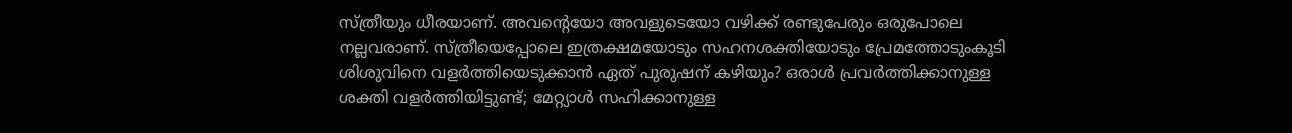സ്ത്രീയും ധീരയാണ്‌. അവന്റെയോ അവളുടെയോ വഴിക്ക്‌ രണ്ടുപേരും ഒരുപോലെ നല്ലവരാണ്‌. സ്ത്രീയെപ്പോലെ ഇത്രക്ഷമയോടും സഹനശക്തിയോടും പ്രേമത്തോടുംകൂടി ശിശുവിനെ വളര്‍ത്തിയെടുക്കാന്‍ ഏത്‌ പുരുഷന്‌ കഴിയും? ഒരാള്‍ പ്രവര്‍ത്തിക്കാനുള്ള ശക്തി വളര്‍ത്തിയിട്ടുണ്ട്‌; മേറ്റ്യാള്‍ സഹിക്കാനുള്ള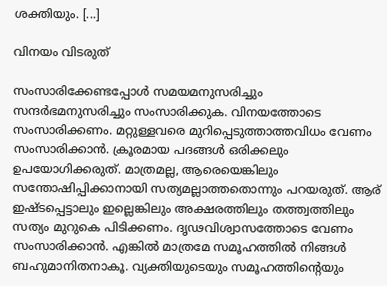ശക്തിയും. [...]

വിനയം വിടരുത്‌

സംസാരിക്കേണ്ടപ്പോള്‍ സമയമനുസരിച്ചും സന്ദര്‍ഭമനുസരിച്ചും സംസാരിക്കുക. വിനയത്തോടെ സംസാരിക്കണം. മറ്റുള്ളവരെ മുറിപ്പെടുത്താത്തവിധം വേണം സംസാരിക്കാന്‍. ക്രൂരമായ പദങ്ങള്‍ ഒരിക്കലും ഉപയോഗിക്കരുത്‌. മാത്രമല്ല, ആരെയെങ്കിലും സന്തോഷിപ്പിക്കാനായി സത്യമല്ലാത്തതൊന്നും പറയരുത്‌. ആര്‌ ഇഷ്ടപ്പെട്ടാലും ഇല്ലെങ്കിലും അക്ഷരത്തിലും തത്ത്വത്തിലും സത്യം മുറുകെ പിടിക്കണം. ദൃഢവിശ്വാസത്തോടെ വേണം സംസാരിക്കാന്‍. എങ്കില്‍ മാത്രമേ സമൂഹത്തില്‍ നിങ്ങള്‍ ബഹുമാനിതനാകൂ. വ്യക്തിയുടെയും സമൂഹത്തിന്റെയും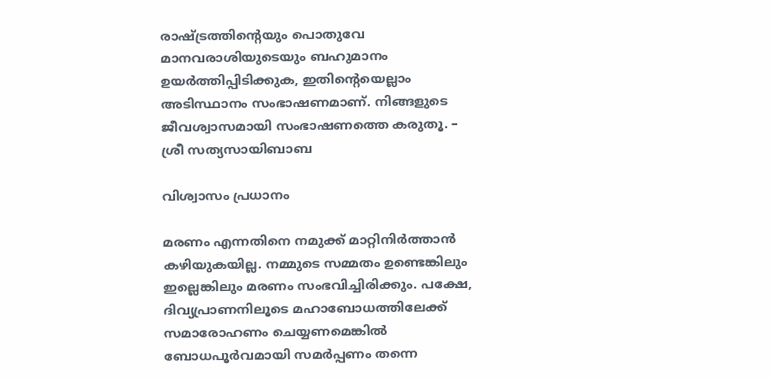രാഷ്ട്രത്തിന്റെയും പൊതുവേ മാനവരാശിയുടെയും ബഹുമാനം ഉയര്‍ത്തിപ്പിടിക്കുക, ഇതിന്റെയെല്ലാം അടിസ്ഥാനം സംഭാഷണമാണ്‌. നിങ്ങളുടെ ജീവശ്വാസമായി സംഭാഷണത്തെ കരുതൂ. – ശ്രീ സത്യസായിബാബ

വിശ്വാസം പ്രധാനം

മരണം എന്നതിനെ നമുക്ക്‌ മാറ്റിനിര്‍ത്താന്‍ കഴിയുകയില്ല. നമ്മുടെ സമ്മതം ഉണ്ടെങ്കിലും ഇല്ലെങ്കിലും മരണം സംഭവിച്ചിരിക്കും. പക്ഷേ, ദിവ്യപ്രാണനിലൂടെ മഹാബോധത്തിലേക്ക്‌ സമാരോഹണം ചെയ്യണമെങ്കില്‍ ബോധപൂര്‍വമായി സമര്‍പ്പണം തന്നെ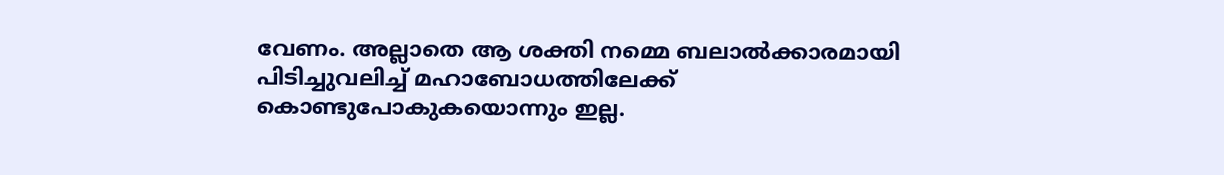വേണം. അല്ലാതെ ആ ശക്തി നമ്മെ ബലാല്‍ക്കാരമായി പിടിച്ചുവലിച്ച്‌ മഹാബോധത്തിലേക്ക്‌ കൊണ്ടുപോകുകയൊന്നും ഇല്ല.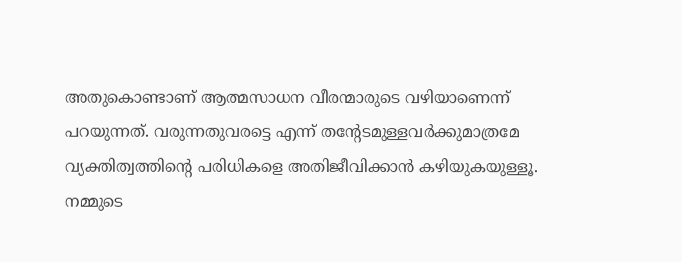അതുകൊണ്ടാണ്‌ ആത്മസാധന വീരന്മാരുടെ വഴിയാണെന്ന്‌ പറയുന്നത്‌. വരുന്നതുവരട്ടെ എന്ന്‌ തന്റേടമുള്ളവര്‍ക്കുമാത്രമേ വ്യക്തിത്വത്തിന്റെ പരിധികളെ അതിജീവിക്കാന്‍ കഴിയുകയുള്ളൂ. നമ്മുടെ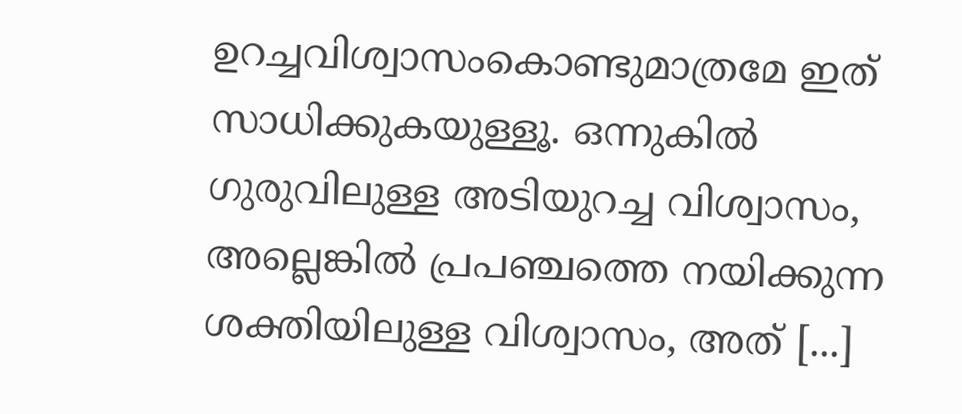ഉറച്ചവിശ്വാസംകൊണ്ടുമാത്രമേ ഇത്‌ സാധിക്കുകയുള്ളൂ. ഒന്നുകില്‍ ഗുരുവിലുള്ള അടിയുറച്ച വിശ്വാസം, അല്ലെങ്കില്‍ പ്രപഞ്ചത്തെ നയിക്കുന്ന ശക്തിയിലുള്ള വിശ്വാസം, അത്‌ [...]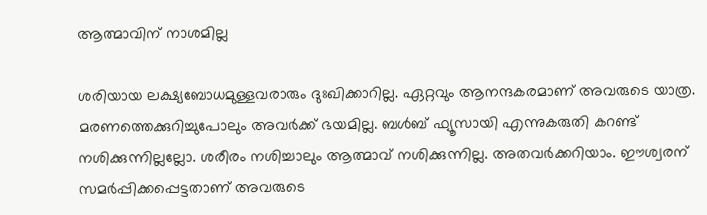ആത്മാവിന്‌ നാശമില്ല

ശരിയായ ലക്ഷ്യബോധമുള്ളവരാരും ദുഃഖിക്കാറില്ല. ഏറ്റവും ആനന്ദകരമാണ്‌ അവരുടെ യാത്ര. മരണത്തെക്കുറിച്ചുപോലും അവര്‍ക്ക്‌ ഭയമില്ല. ബള്‍ബ്‌ ഫ്യൂസായി എന്നുകരുതി കറണ്ട്‌ നശിക്കുന്നില്ലല്ലോ. ശരീരം നശിച്ചാലും ആത്മാവ്‌ നശിക്കുന്നില്ല. അതവര്‍ക്കറിയാം. ഈശ്വരന്‌ സമര്‍പ്പിക്കപ്പെട്ടതാണ്‌ അവരുടെ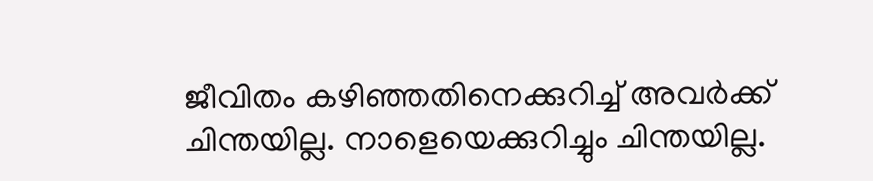ജീവിതം കഴിഞ്ഞതിനെക്കുറിച്ച്‌ അവര്‍ക്ക്‌ ചിന്തയില്ല. നാളെയെക്കുറിച്ചും ചിന്തയില്ല.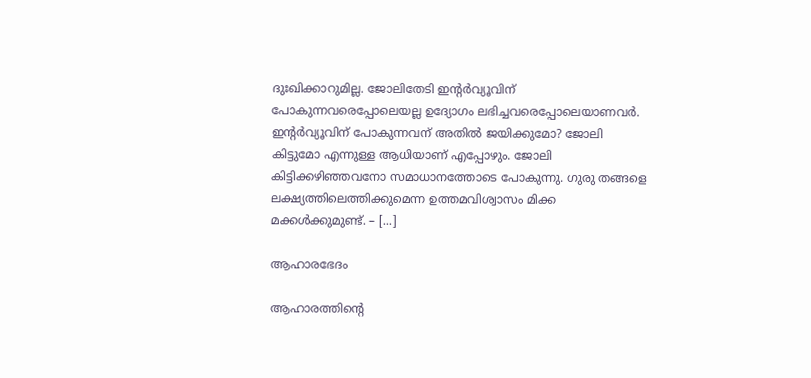ദുഃഖിക്കാറുമില്ല. ജോലിതേടി ഇന്റര്‍വ്യൂവിന്‌ പോകുന്നവരെപ്പോലെയല്ല ഉദ്യോഗം ലഭിച്ചവരെപ്പോലെയാണവര്‍. ഇന്റര്‍വ്യൂവിന്‌ പോകുന്നവന്‌ അതില്‍ ജയിക്കുമോ? ജോലി കിട്ടുമോ എന്നുള്ള ആധിയാണ്‌ എപ്പോഴും. ജോലി കിട്ടിക്കഴിഞ്ഞവനോ സമാധാനത്തോടെ പോകുന്നു. ഗുരു തങ്ങളെ ലക്ഷ്യത്തിലെത്തിക്കുമെന്ന ഉത്തമവിശ്വാസം മിക്ക മക്കള്‍ക്കുമുണ്ട്‌. – [...]

ആഹാരഭേദം

ആഹാരത്തിന്റെ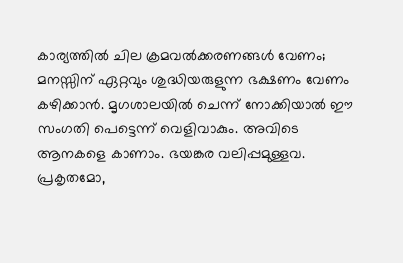കാര്യത്തില്‍ ചില ക്രമവല്‍ക്കരണങ്ങള്‍ വേണം; മനസ്സിന്‌ ഏറ്റവും ശുദ്ധിയരുളുന്ന ഭക്ഷണം വേണം കഴിക്കാന്‍. മൃഗശാലയില്‍ ചെന്ന്‌ നോക്കിയാല്‍ ഈ സംഗതി പെട്ടെന്ന്‌ വെളിവാകും. അവിടെ ആനകളെ കാണാം. ഭയങ്കര വലിപ്പമുള്ളവ. പ്രകൃതമോ,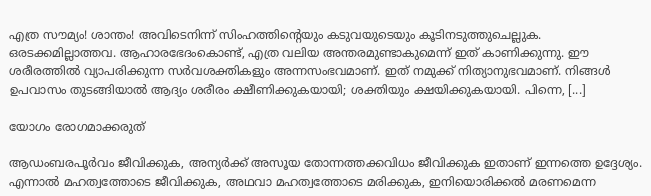എത്ര സൗമ്യം! ശാന്തം! അവിടെനിന്ന്‌ സിംഹത്തിന്റെയും കടുവയുടെയും കൂടിനടുത്തുചെല്ലുക. ഒരടക്കമില്ലാത്തവ. ആഹാരഭേദംകൊണ്ട്‌, എത്ര വലിയ അന്തരമുണ്ടാകുമെന്ന്‌ ഇത്‌ കാണിക്കുന്നു. ഈ ശരീരത്തില്‍ വ്യാപരിക്കുന്ന സര്‍വശക്തികളും അന്നസംഭവമാണ്‌. ഇത്‌ നമുക്ക്‌ നിത്യാനുഭവമാണ്‌. നിങ്ങള്‍ ഉപവാസം തുടങ്ങിയാല്‍ ആദ്യം ശരീരം ക്ഷീണിക്കുകയായി; ശക്തിയും ക്ഷയിക്കുകയായി. പിന്നെ, [...]

യോഗം രോഗമാക്കരുത്

ആഡംബരപൂര്‍വം ജീവിക്കുക, അന്യര്‍ക്ക് അസൂയ തോന്നത്തക്കവിധം ജീവിക്കുക ഇതാണ് ഇന്നത്തെ ഉദ്ദേശ്യം. എന്നാല്‍ മഹത്വത്തോടെ ജീവിക്കുക, അഥവാ മഹത്വത്തോടെ മരിക്കുക, ഇനിയൊരിക്കല്‍ മരണമെന്ന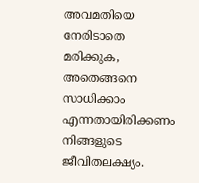അവമതിയെ നേരിടാതെ മരിക്കുക, അതെങ്ങനെ സാധിക്കാം എന്നതായിരിക്കണം നിങ്ങളുടെ ജീവിതലക്ഷ്യം.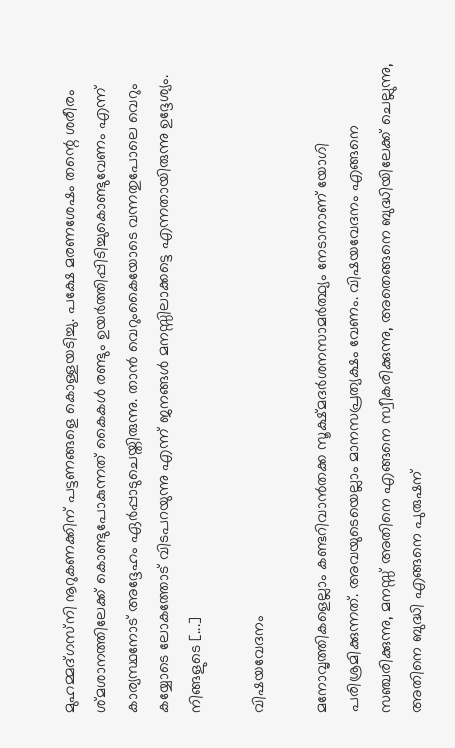മുഹമ്മദ്ഗസ്‌നി നൂറുകണക്കിന് പട്ടണങ്ങളെ കൊള്ളയടിച്ചു. പക്ഷേ മരണശേഷം തന്റെ ശരീരം ശ്മശാനത്തിലേക്ക് കൊണ്ടുപോകുന്നത് കൈകള്‍ രണ്ടും ഉയര്‍ത്തിപ്പിടിച്ചുകൊണ്ടുവേണം എന്ന് കാര്യസ്ഥനോട് അദ്ദേഹം ഏര്‍പ്പാടുചെയ്തിരുന്നു. താന്‍ വെറുംകൈയോടെ വന്നതുപോലെ വെറും കയ്യോടെ ലോകത്തോട് വിടപറയുന്നു എന്ന് ജനങ്ങള്‍ മനസ്സിലാക്കട്ടെ എന്നതായിരുന്നു ഉദ്ദേശ്യം. നിങ്ങളുടെ [...]

വിഷയവേദനം

മനോവൃത്തികളെല്ലാം കണ്ടറിവാന്‍തക്ക സൂക്ഷ്മദര്‍ശനസാമര്‍ത്ഥ്യം നേടാനാണ് യോഗി പരിശ്രമിക്കുന്നത്. അവയുടെയെല്ലാം മാനസപ്രത്യക്ഷം വേണം. വിഷയവേദനം എങ്ങനെ സഞ്ചരിക്കുന്നു, മനസ്സ് അതിനെ എങ്ങനെ സ്വീകരിക്കുന്നു, അതെങ്ങനെ ബുദ്ധിയിലേക്ക് ചെല്ലുന്നു, അതിനെ ബുദ്ധി എങ്ങനെ പുരുഷന്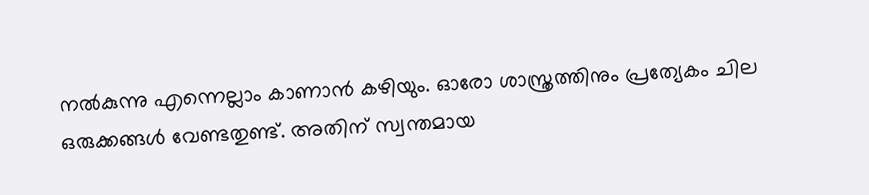നല്‍കുന്നു എന്നെല്ലാം കാണാന്‍ കഴിയും. ഓരോ ശാസ്ത്രത്തിനും പ്രത്യേകം ചില ഒരുക്കങ്ങള്‍ വേണ്ടതുണ്ട്. അതിന് സ്വന്തമായ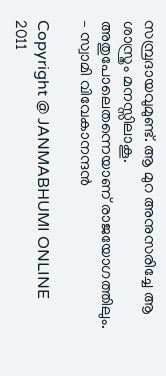സമ്പ്രദായവുമുണ്ട്. ആ മുറ അനുസരിച്ചേ ആ ശാസ്ത്രം മനസ്സിലാകൂ. അതുപോലെതന്നെയാണ് രാജയോഗത്തിലും. – സ്വാമി വിവേകാനന്ദന്‍

Copyright @ JANMABHUMI ONLINE 2011